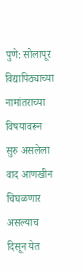पुणे: सोलापूर विद्यापिठ्याच्या नामांतराच्या विषयावरून सुरु असलेला वाद आणखीन चिघळणार असल्याच दिसून येत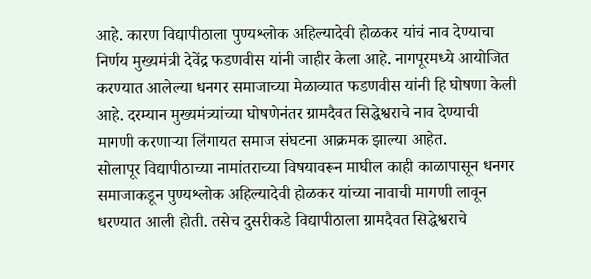आहे. कारण विद्यापीठाला पुण्यश्लोक अहिल्यादेवी होळकर यांचं नाव देण्याचा निर्णय मुख्यमंत्री देवेंद्र फडणवीस यांनी जाहीर केला आहे. नागपूरमध्ये आयोजित करण्यात आलेल्या धनगर समाजाच्या मेळाव्यात फडणवीस यांनी हि घोषणा केली आहे. दरम्यान मुख्यमंत्र्यांच्या घोषणेनंतर ग्रामदैवत सिद्धेश्वराचे नाव देण्याची मागणी करणाऱ्या लिंगायत समाज संघटना आक्रमक झाल्या आहेत.
सोलापूर विद्यापीठाच्या नामांतराच्या विषयावरून माघील काही काळापासून धनगर समाजाकडून पुण्यश्लोक अहिल्यादेवी होळकर यांच्या नावाची मागणी लावून धरण्यात आली होती. तसेच दुसरीकडे विद्यापीठाला ग्रामदैवत सिद्धेश्वराचे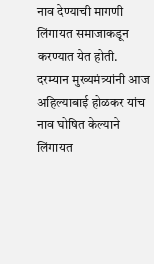नाव देण्याची मागणी लिंगायत समाजाकडून करण्यात येत होती. दरम्यान मुख्यमंत्र्यांनी आज अहिल्याबाई होळकर यांच नाव घोषित केल्याने लिंगायत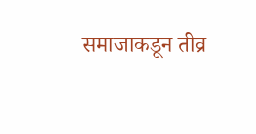समाजाकडून तीव्र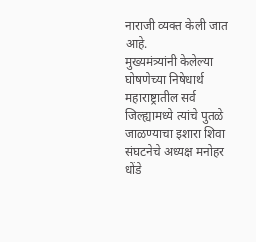नाराजी व्यक्त केली जात आहे.
मुख्यमंत्र्यांनी केलेल्या घोषणेच्या निषेधार्थ महाराष्ट्रातील सर्व जिल्ह्यामध्ये त्यांचे पुतळे जाळण्याचा इशारा शिवा संघटनेचे अध्यक्ष मनोहर धोंडे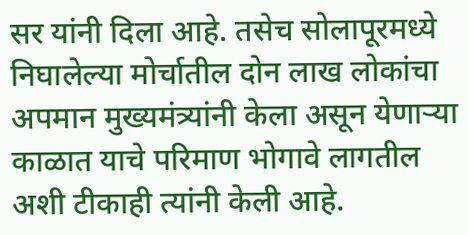सर यांनी दिला आहे. तसेच सोलापूरमध्ये निघालेल्या मोर्चातील दोन लाख लोकांचा अपमान मुख्यमंत्र्यांनी केला असून येणाऱ्या काळात याचे परिमाण भोगावे लागतील अशी टीकाही त्यांनी केली आहे.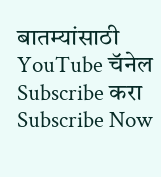बातम्यांसाठी YouTube चॅनेल Subscribe करा
Subscribe Now